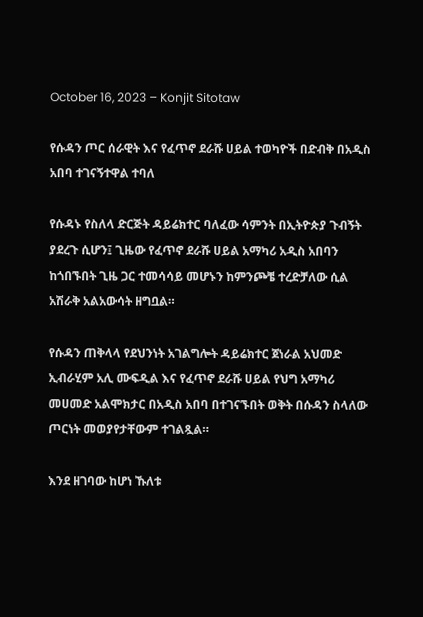October 16, 2023 – Konjit Sitotaw

የሱዳን ጦር ሰራዊት እና የፈጥኖ ደራሹ ሀይል ተወካዮች በድብቅ በአዲስ አበባ ተገናኝተዋል ተባለ

የሱዳኑ የስለላ ድርጅት ዳይሬክተር ባለፈው ሳምንት በኢትዮጵያ ጉብኝት ያደረጉ ሲሆን፤ ጊዜው የፈጥኖ ደራሹ ሀይል አማካሪ አዲስ አበባን ከጎበኙበት ጊዜ ጋር ተመሳሳይ መሆኑን ከምንጮቼ ተረድቻለው ሲል አሽራቅ አልአውሳት ዘግቧል።

የሱዳን ጠቅላላ የደህንነት አገልግሎት ዳይሬክተር ጀነራል አህመድ ኢብራሂም አሊ ሙፍዲል እና የፈጥኖ ደራሹ ሀይል የህግ አማካሪ መሀመድ አልሞክታር በአዲስ አበባ በተገናኙበት ወቅት በሱዳን ስላለው ጦርነት መወያየታቸውም ተገልጿል።

እንደ ዘገባው ከሆነ ኹለቱ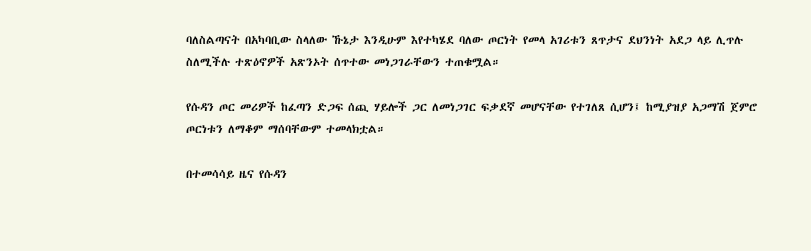ባለስልጣናት በአካባቢው ስላለው ኹኔታ እንዲሁም እየተካሄደ ባለው ጦርነት የመላ አገሪቱን ጸጥታና ደህንነት አደጋ ላይ ሊጥሉ ስለሚችሉ ተጽዕኖዎች አጽንኦት ሰጥተው መነጋገራቸውን ተጠቁሟል።

የሱዳን ጦር መሪዎች ከፈጣን ድጋፍ ሰጪ ሃይሎች ጋር ለመነጋገር ፍቃደኛ መሆናቸው የተገለጸ ሲሆን፤ ከሚያዝያ አጋማሽ ጀምሮ ጦርነቱን ለማቆም ማሰባቸውም ተመላክቷል።

በተመሳሳይ ዜና የሱዳን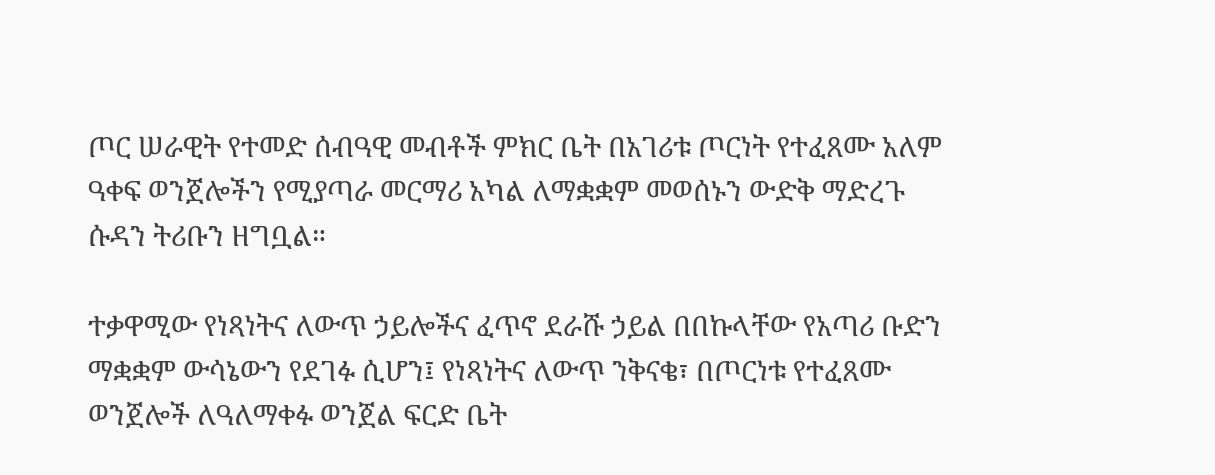ጦር ሠራዊት የተመድ ሰብዓዊ መብቶች ምክር ቤት በአገሪቱ ጦርነት የተፈጸሙ አለም ዓቀፍ ወንጀሎችን የሚያጣራ መርማሪ አካል ለማቋቋም መወሰኑን ውድቅ ማድረጉ ሱዳን ትሪቡን ዘግቧል።

ተቃዋሚው የነጻነትና ለውጥ ኃይሎችና ፈጥኖ ደራሹ ኃይል በበኩላቸው የአጣሪ ቡድን ማቋቋም ውሳኔውን የደገፉ ሲሆን፤ የነጻነትና ለውጥ ንቅናቄ፣ በጦርነቱ የተፈጸሙ ወንጀሎች ለዓለማቀፉ ወንጀል ፍርድ ቤት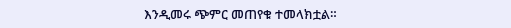እንዲመሩ ጭምር መጠየቁ ተመላክቷል።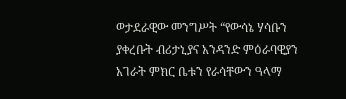ወታደራዊው መንግሥት “የውሳኔ ሃሳቡን ያቀረቡት ብሪታኒያና አንዳንድ ምዕራባዊያን አገራት ምክር ቤቱን የራሳቸውን ዓላማ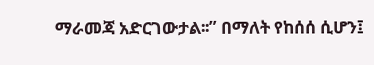ማራመጃ አድርገውታል፡፡” በማለት የከሰሰ ሲሆን፤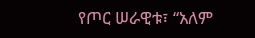የጦር ሠራዊቱ፣ “አለም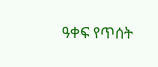ዓቀፍ የጥሰት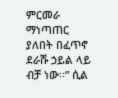ምርመራ ማነጣጠር ያለበት በፈጥኖ ደራሹ ኃይል ላይ ብቻ ነው፡፡” ሲል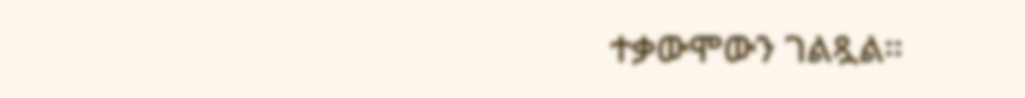ተቃውሞውን ገልጿል።